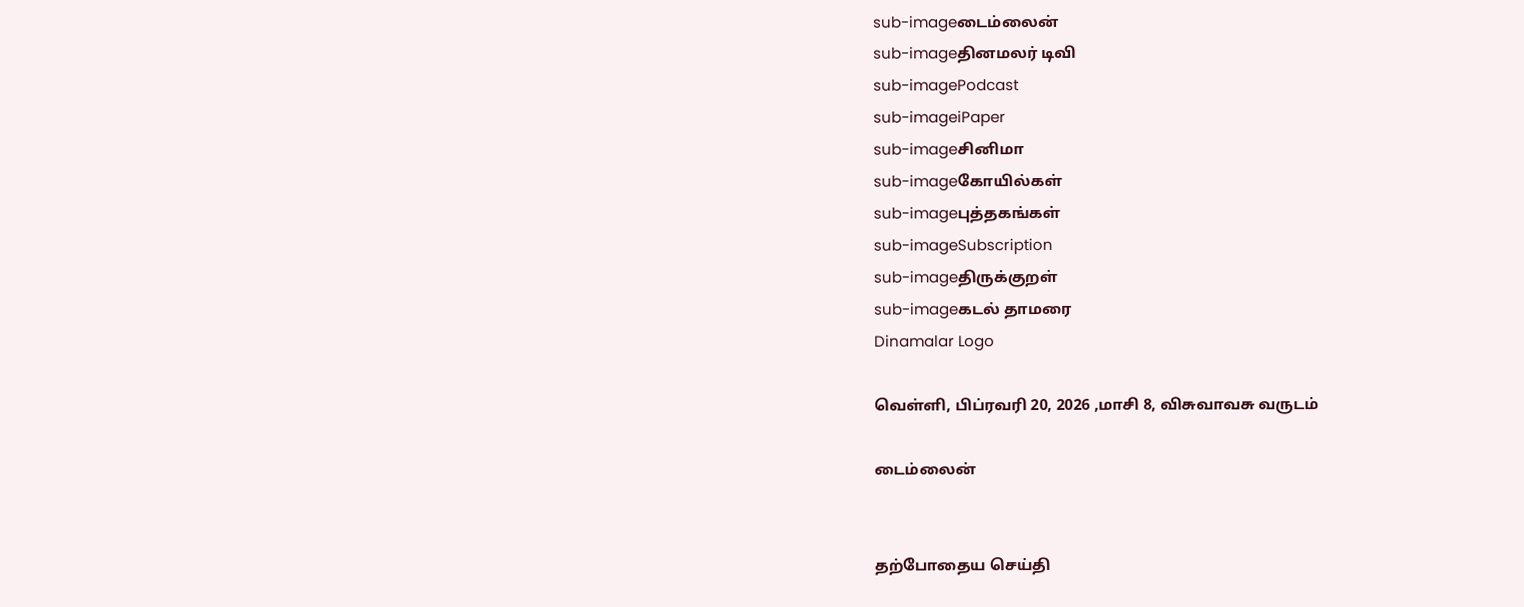sub-imageடைம்லைன்
sub-imageதினமலர் டிவி
sub-imagePodcast
sub-imageiPaper
sub-imageசினிமா
sub-imageகோயில்கள்
sub-imageபுத்தகங்கள்
sub-imageSubscription
sub-imageதிருக்குறள்
sub-imageகடல் தாமரை
Dinamalar Logo

வெள்ளி, பிப்ரவரி 20, 2026 ,மாசி 8, விசுவாவசு வருடம்

டைம்லைன்


தற்போதைய செய்தி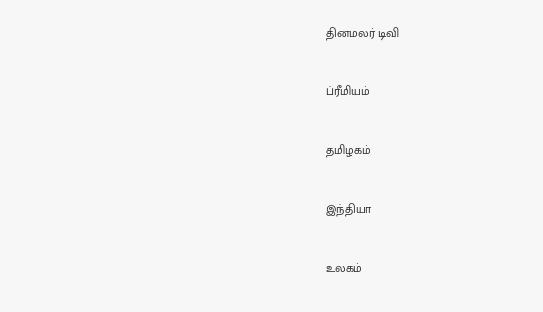தினமலர் டிவி


ப்ரீமியம்


தமிழகம்


இந்தியா


உலகம்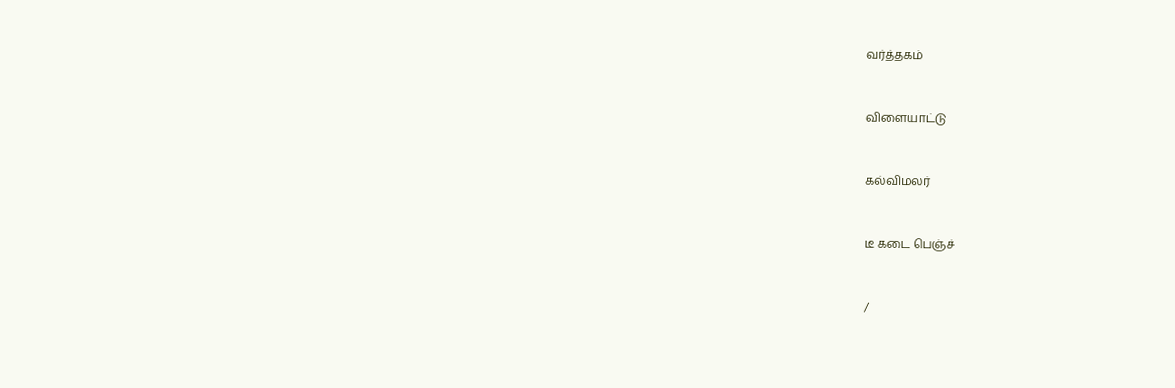வர்த்தகம்


விளையாட்டு


கல்விமலர்


டீ கடை பெஞ்ச்


/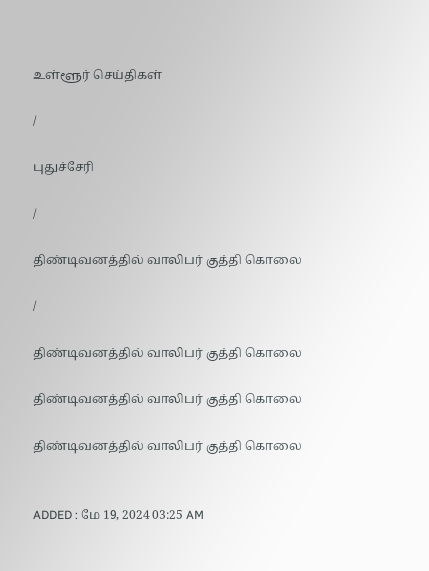உள்ளூர் செய்திகள்

/

புதுச்சேரி

/

திண்டிவனத்தில் வாலிபர் குத்தி கொலை

/

திண்டிவனத்தில் வாலிபர் குத்தி கொலை

திண்டிவனத்தில் வாலிபர் குத்தி கொலை

திண்டிவனத்தில் வாலிபர் குத்தி கொலை


ADDED : மே 19, 2024 03:25 AM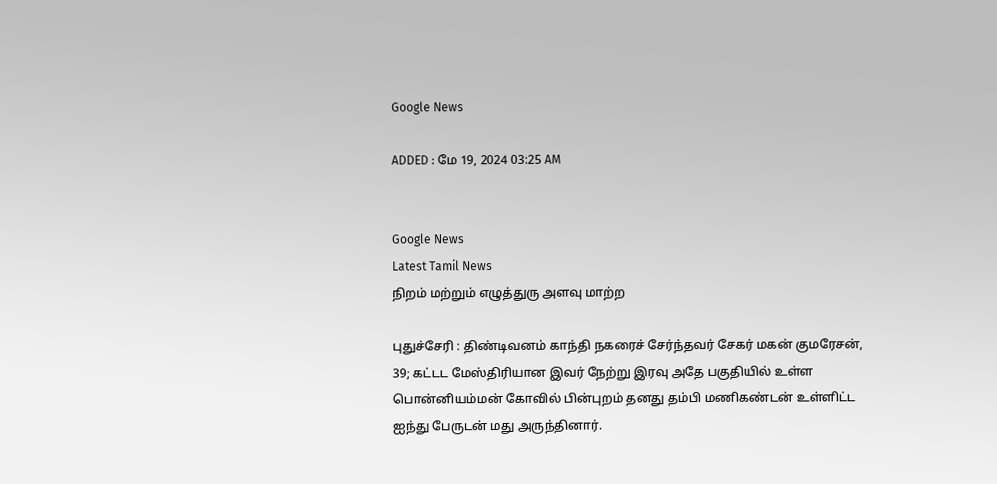Google News

ADDED : மே 19, 2024 03:25 AM


Google News
Latest Tamil News
நிறம் மற்றும் எழுத்துரு அளவு மாற்ற

புதுச்சேரி : திண்டிவனம் காந்தி நகரைச் சேர்ந்தவர் சேகர் மகன் குமரேசன், 39; கட்டட மேஸ்திரியான இவர் நேற்று இரவு அதே பகுதியில் உள்ள பொன்னியம்மன் கோவில் பின்புறம் தனது தம்பி மணிகண்டன் உள்ளிட்ட ஐந்து பேருடன் மது அருந்தினார்.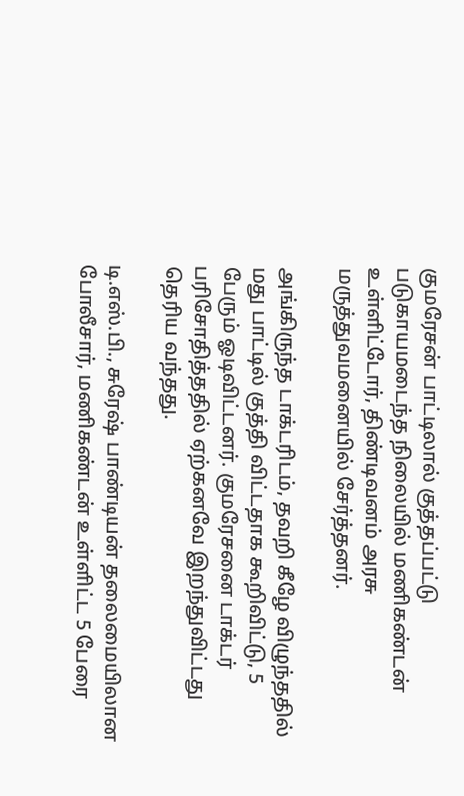குமரேசன் பாட்டிலால் குத்தப்பட்டு படுகாயமடைந்த நிலையில் மணிகண்டன் உள்ளிட்டோர், திண்டிவனம் அரசு மருத்துவமனையில் சேர்த்தனர்.

அங்கிருந்த டாக்டரிடம், தவறி கீழே விழுந்ததில் மது பாட்டில் குத்தி விட்டதாக கூறிவிட்டு, 5 பேரும் ஓடிவிட்டனர். குமரேசனை டாக்டர் பரிசோதித்ததில் ஏற்கனவே இறந்துவிட்டது தெரிய வந்தது.

டி.எஸ்.பி., சுரேஷ் பாண்டியன் தலைமையிலான போலீசார், மணிகண்டன் உள்ளிட்ட 5 பேரை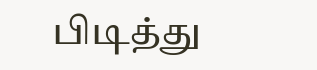பிடித்து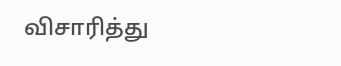விசாரித்து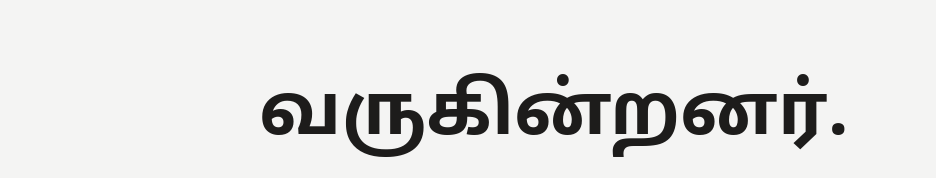வருகின்றனர்.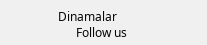Dinamalar
      Follow us